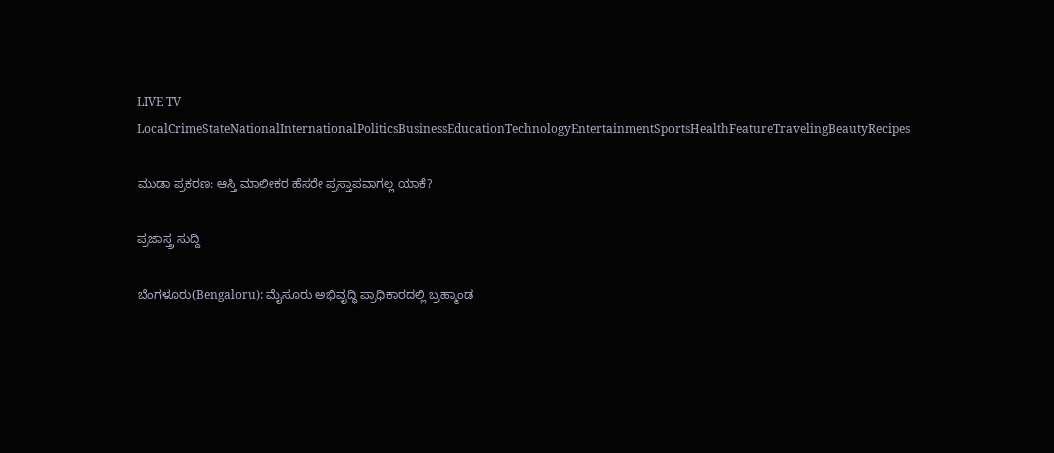LIVE TV LocalCrimeStateNationalInternationalPoliticsBusinessEducationTechnologyEntertainmentSportsHealthFeatureTravelingBeautyRecipes

ಮುಡಾ ಪ್ರಕರಣ: ಆಸ್ತಿ ಮಾಲೀಕರ ಹೆಸರೇ ಪ್ರಸ್ತಾಪವಾಗಲ್ಲ ಯಾಕೆ?

ಪ್ರಜಾಸ್ತ್ರ ಸುದ್ದಿ

ಬೆಂಗಳೂರು(Bengaloru): ಮೈಸೂರು ಅಭಿವೃದ್ಧಿ ಪ್ರಾಧಿಕಾರದಲ್ಲಿ ಬ್ರಹ್ಮಾಂಡ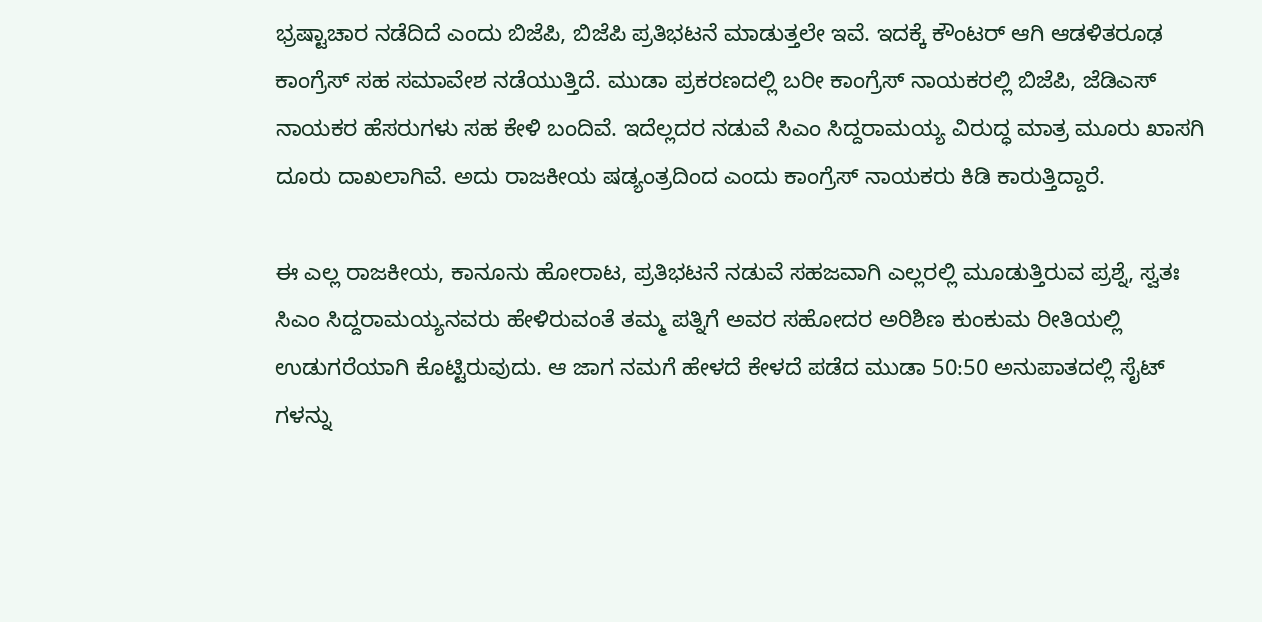ಭ್ರಷ್ಟಾಚಾರ ನಡೆದಿದೆ ಎಂದು ಬಿಜೆಪಿ, ಬಿಜೆಪಿ ಪ್ರತಿಭಟನೆ ಮಾಡುತ್ತಲೇ ಇವೆ. ಇದಕ್ಕೆ ಕೌಂಟರ್ ಆಗಿ ಆಡಳಿತರೂಢ ಕಾಂಗ್ರೆಸ್ ಸಹ ಸಮಾವೇಶ ನಡೆಯುತ್ತಿದೆ. ಮುಡಾ ಪ್ರಕರಣದಲ್ಲಿ ಬರೀ ಕಾಂಗ್ರೆಸ್ ನಾಯಕರಲ್ಲಿ ಬಿಜೆಪಿ, ಜೆಡಿಎಸ್ ನಾಯಕರ ಹೆಸರುಗಳು ಸಹ ಕೇಳಿ ಬಂದಿವೆ. ಇದೆಲ್ಲದರ ನಡುವೆ ಸಿಎಂ ಸಿದ್ದರಾಮಯ್ಯ ವಿರುದ್ಧ ಮಾತ್ರ ಮೂರು ಖಾಸಗಿ ದೂರು ದಾಖಲಾಗಿವೆ. ಅದು ರಾಜಕೀಯ ಷಡ್ಯಂತ್ರದಿಂದ ಎಂದು ಕಾಂಗ್ರೆಸ್ ನಾಯಕರು ಕಿಡಿ ಕಾರುತ್ತಿದ್ದಾರೆ.

ಈ ಎಲ್ಲ ರಾಜಕೀಯ, ಕಾನೂನು ಹೋರಾಟ, ಪ್ರತಿಭಟನೆ ನಡುವೆ ಸಹಜವಾಗಿ ಎಲ್ಲರಲ್ಲಿ ಮೂಡುತ್ತಿರುವ ಪ್ರಶ್ನೆ, ಸ್ವತಃ ಸಿಎಂ ಸಿದ್ದರಾಮಯ್ಯನವರು ಹೇಳಿರುವಂತೆ ತಮ್ಮ ಪತ್ನಿಗೆ ಅವರ ಸಹೋದರ ಅರಿಶಿಣ ಕುಂಕುಮ ರೀತಿಯಲ್ಲಿ ಉಡುಗರೆಯಾಗಿ ಕೊಟ್ಟಿರುವುದು. ಆ ಜಾಗ ನಮಗೆ ಹೇಳದೆ ಕೇಳದೆ ಪಡೆದ ಮುಡಾ 50:50 ಅನುಪಾತದಲ್ಲಿ ಸೈಟ್ ಗಳನ್ನು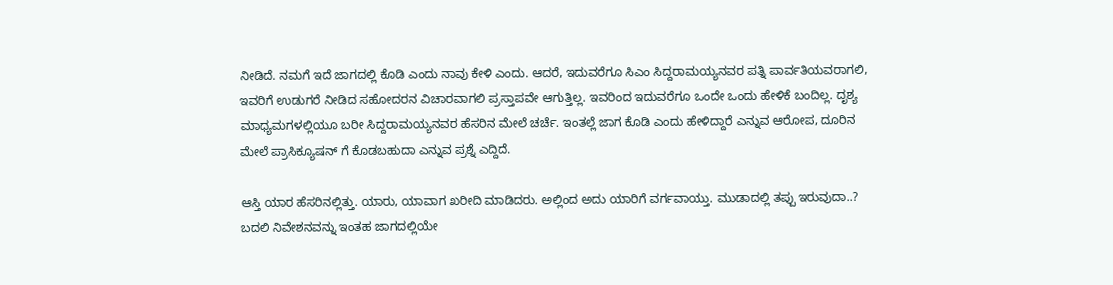ನೀಡಿದೆ. ನಮಗೆ ಇದೆ ಜಾಗದಲ್ಲಿ ಕೊಡಿ ಎಂದು ನಾವು ಕೇಳಿ ಎಂದು. ಆದರೆ, ಇದುವರೆಗೂ ಸಿಎಂ ಸಿದ್ದರಾಮಯ್ಯನವರ ಪತ್ನಿ ಪಾರ್ವತಿಯವರಾಗಲಿ, ಇವರಿಗೆ ಉಡುಗರೆ ನೀಡಿದ ಸಹೋದರನ ವಿಚಾರವಾಗಲಿ ಪ್ರಸ್ತಾಪವೇ ಆಗುತ್ತಿಲ್ಲ. ಇವರಿಂದ ಇದುವರೆಗೂ ಒಂದೇ ಒಂದು ಹೇಳಿಕೆ ಬಂದಿಲ್ಲ. ದೃಶ್ಯ ಮಾಧ್ಯಮಗಳಲ್ಲಿಯೂ ಬರೀ ಸಿದ್ದರಾಮಯ್ಯನವರ ಹೆಸರಿನ ಮೇಲೆ ಚರ್ಚೆ. ಇಂತಲ್ಲೆ ಜಾಗ ಕೊಡಿ ಎಂದು ಹೇಳಿದ್ದಾರೆ ಎನ್ನುವ ಆರೋಪ, ದೂರಿನ ಮೇಲೆ ಪ್ರಾಸಿಕ್ಯೂಷನ್ ಗೆ ಕೊಡಬಹುದಾ ಎನ್ನುವ ಪ್ರಶ್ನೆ ಎದ್ದಿದೆ.

ಆಸ್ತಿ ಯಾರ ಹೆಸರಿನಲ್ಲಿತ್ತು. ಯಾರು, ಯಾವಾಗ ಖರೀದಿ ಮಾಡಿದರು. ಅಲ್ಲಿಂದ ಅದು ಯಾರಿಗೆ ವರ್ಗವಾಯ್ತು. ಮುಡಾದಲ್ಲಿ ತಪ್ಪು ಇರುವುದಾ..? ಬದಲಿ ನಿವೇಶನವನ್ನು ಇಂತಹ ಜಾಗದಲ್ಲಿಯೇ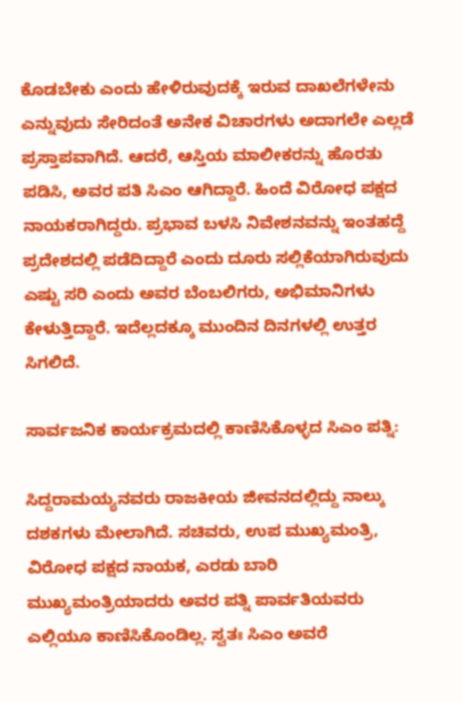ಕೊಡಬೇಕು ಎಂದು ಹೇಳಿರುವುದಕ್ಕೆ ಇರುವ ದಾಖಲೆಗಳೇನು ಎನ್ನುವುದು ಸೇರಿದಂತೆ ಅನೇಕ ವಿಚಾರಗಳು ಅದಾಗಲೇ ಎಲ್ಲಡೆ ಪ್ರಸ್ತಾಪವಾಗಿದೆ. ಆದರೆ, ಆಸ್ತಿಯ ಮಾಲೀಕರನ್ನು ಹೊರತು ಪಡಿಸಿ, ಅವರ ಪತಿ ಸಿಎಂ ಆಗಿದ್ದಾರೆ. ಹಿಂದೆ ವಿರೋಧ ಪಕ್ಷದ ನಾಯಕರಾಗಿದ್ದರು. ಪ್ರಭಾವ ಬಳಸಿ ನಿವೇಶನವನ್ನು ಇಂತಹದ್ದೆ ಪ್ರದೇಶದಲ್ಲಿ ಪಡೆದಿದ್ದಾರೆ ಎಂದು ದೂರು ಸಲ್ಲಿಕೆಯಾಗಿರುವುದು ಎಷ್ಟು ಸರಿ ಎಂದು ಅವರ ಬೆಂಬಲಿಗರು, ಅಭಿಮಾನಿಗಳು ಕೇಳುತ್ತಿದ್ದಾರೆ. ಇದೆಲ್ಲದಕ್ಕೂ ಮುಂದಿನ ದಿನಗಳಲ್ಲಿ ಉತ್ತರ ಸಿಗಲಿದೆ.

ಸಾರ್ವಜನಿಕ ಕಾರ್ಯಕ್ರಮದಲ್ಲಿ ಕಾಣಿಸಿಕೊಳ್ಳದ ಸಿಎಂ ಪತ್ನಿ:

ಸಿದ್ದರಾಮಯ್ಯನವರು ರಾಜಕೀಯ ಜೀವನದಲ್ಲಿದ್ದು ನಾಲ್ಕು ದಶಕಗಳು ಮೇಲಾಗಿದೆ. ಸಚಿವರು, ಉಪ ಮುಖ್ಯಮಂತ್ರಿ, ವಿರೋಧ ಪಕ್ಷದ ನಾಯಕ, ಎರಡು ಬಾರಿ ಮುಖ್ಯಮಂತ್ರಿಯಾದರು ಅವರ ಪತ್ನಿ ಪಾರ್ವತಿಯವರು ಎಲ್ಲಿಯೂ ಕಾಣಿಸಿಕೊಂಡಿಲ್ಲ. ಸ್ವತಃ ಸಿಎಂ ಅವರೆ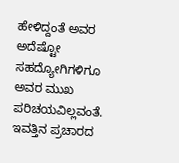ಹೇಳಿದ್ದಂತೆ ಅವರ ಅದೆಷ್ಟೋ ಸಹದ್ಯೋಗಿಗಳಿಗೂ ಅವರ ಮುಖ ಪರಿಚಯವಿಲ್ಲವಂತೆ. ಇವತ್ತಿನ ಪ್ರಚಾರದ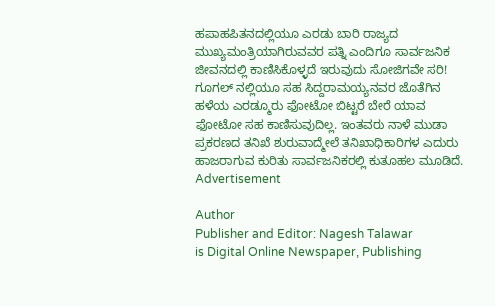ಹಪಾಹಪಿತನದಲ್ಲಿಯೂ ಎರಡು ಬಾರಿ ರಾಜ್ಯದ ಮುಖ್ಯಮಂತ್ರಿಯಾಗಿರುವವರ ಪತ್ನಿ ಎಂದಿಗೂ ಸಾರ್ವಜನಿಕ ಜೀವನದಲ್ಲಿ ಕಾಣಿಸಿಕೊಳ್ಳದೆ ಇರುವುದು ಸೋಜಿಗವೇ ಸರಿ! ಗೂಗಲ್ ನಲ್ಲಿಯೂ ಸಹ ಸಿದ್ದರಾಮಯ್ಯನವರ ಜೊತೆಗಿನ ಹಳೆಯ ಎರಡ್ಮೂರು ಫೋಟೋ ಬಿಟ್ಟರೆ ಬೇರೆ ಯಾವ ಫೋಟೋ ಸಹ ಕಾಣಿಸುವುದಿಲ್ಲ. ಇಂತವರು ನಾಳೆ ಮುಡಾ ಪ್ರಕರಣದ ತನಿಖೆ ಶುರುವಾದ್ಮೇಲೆ ತನಿಖಾಧಿಕಾರಿಗಳ ಎದುರು ಹಾಜರಾಗುವ ಕುರಿತು ಸಾರ್ವಜನಿಕರಲ್ಲಿ ಕುತೂಹಲ ಮೂಡಿದೆ.
Advertisement

Author
Publisher and Editor: Nagesh Talawar
is Digital Online Newspaper, Publishing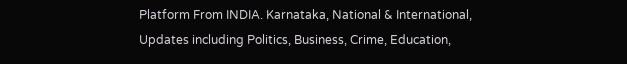Platform From INDIA. Karnataka, National & International, Updates including Politics, Business, Crime, Education,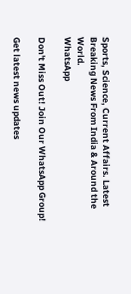Sports, Science, Current Affairs. Latest Breaking News From India & Around the World.
WhatsApp

Don't Miss Out! Join Our WhatsApp Group!

Get latest news updates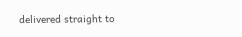delivered straight to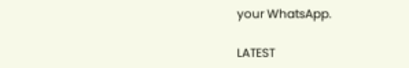your WhatsApp.

LATEST